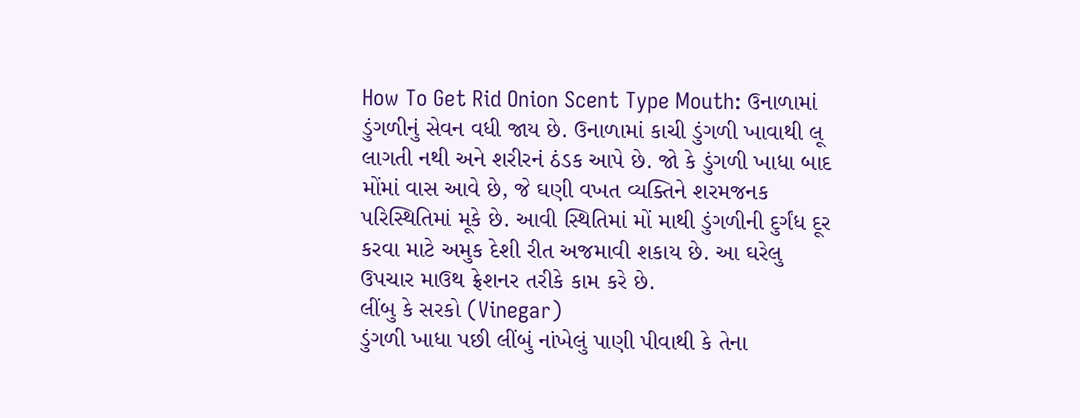How To Get Rid Onion Scent Type Mouth: ઉનાળામાં ડુંગળીનું સેવન વધી જાય છે. ઉનાળામાં કાચી ડુંગળી ખાવાથી લૂ લાગતી નથી અને શરીરનં ઠંડક આપે છે. જો કે ડુંગળી ખાધા બાદ મોંમાં વાસ આવે છે, જે ઘણી વખત વ્યક્તિને શરમજનક પરિસ્થિતિમાં મૂકે છે. આવી સ્થિતિમાં મોં માથી ડુંગળીની દુર્ગંધ દૂર કરવા માટે અમુક દેશી રીત અજમાવી શકાય છે. આ ઘરેલુ ઉપચાર માઉથ ફ્રેશનર તરીકે કામ કરે છે.
લીંબુ કે સરકો (Vinegar)
ડુંગળી ખાધા પછી લીંબું નાંખેલું પાણી પીવાથી કે તેના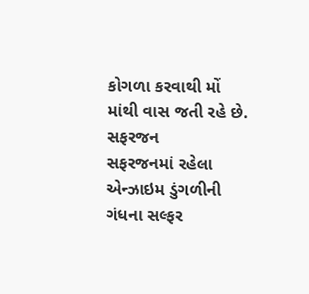કોગળા કરવાથી મોં માંથી વાસ જતી રહે છે.
સફરજન
સફરજનમાં રહેલા એન્ઝાઇમ ડુંગળીની ગંધના સલ્ફર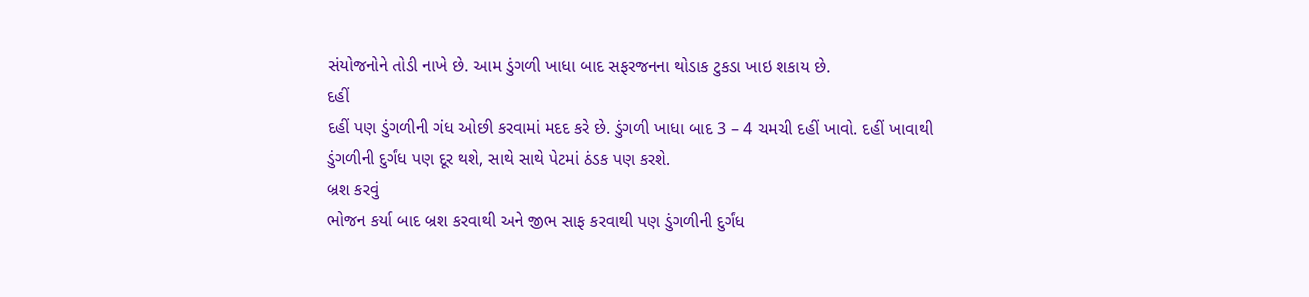સંયોજનોને તોડી નાખે છે. આમ ડુંગળી ખાધા બાદ સફરજનના થોડાક ટુકડા ખાઇ શકાય છે.
દહીં
દહીં પણ ડુંગળીની ગંધ ઓછી કરવામાં મદદ કરે છે. ડુંગળી ખાધા બાદ 3 – 4 ચમચી દહીં ખાવો. દહીં ખાવાથી ડુંગળીની દુર્ગંધ પણ દૂર થશે, સાથે સાથે પેટમાં ઠંડક પણ કરશે.
બ્રશ કરવું
ભોજન કર્યા બાદ બ્રશ કરવાથી અને જીભ સાફ કરવાથી પણ ડુંગળીની દુર્ગંધ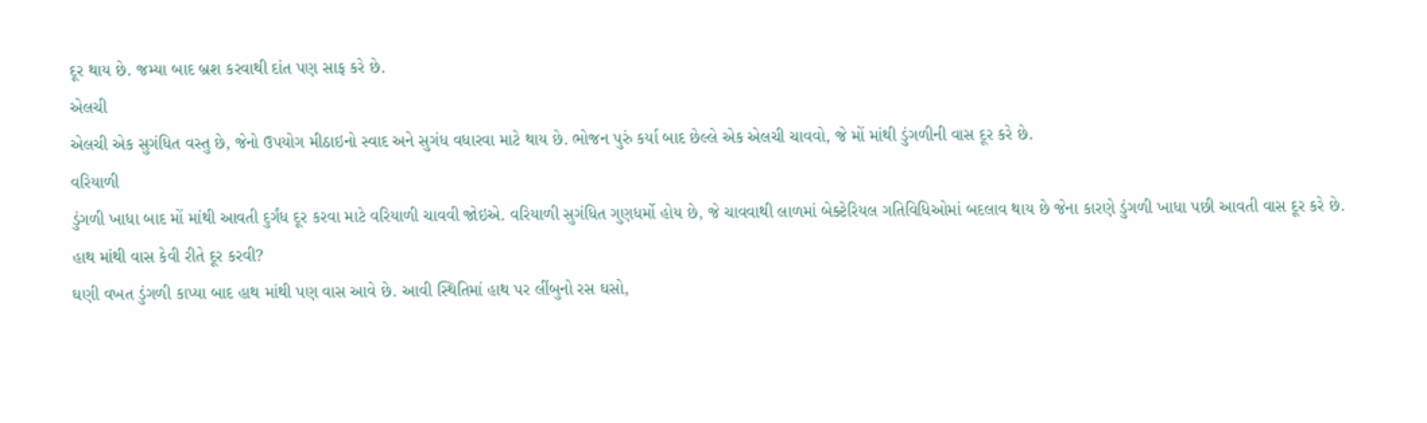દૂર થાય છે. જમ્યા બાદ બ્રશ કરવાથી દાંત પણ સાફ કરે છે.
એલચી
એલચી એક સુગંધિત વસ્તુ છે, જેનો ઉપયોગ મીઠાઇનો સ્વાદ અને સુગંધ વધારવા માટે થાય છે. ભોજન પુરું કર્યા બાદ છેલ્લે એક એલચી ચાવવો, જે મોં માંથી ડુંગળીની વાસ દૂર કરે છે.
વરિયાળી
ડુંગળી ખાધા બાદ મોં માંથી આવતી દુર્ગંધ દૂર કરવા માટે વરિયાળી ચાવવી જોઇએ. વરિયાળી સુગંધિત ગુણધર્મો હોય છે, જે ચાવવાથી લાળમાં બેક્ટેરિયલ ગતિવિધિઓમાં બદલાવ થાય છે જેના કારણે ડુંગળી ખાધા પછી આવતી વાસ દૂર કરે છે.
હાથ માંથી વાસ કેવી રીતે દૂર કરવી?
ઘણી વખત ડુંગળી કાપ્યા બાદ હાથ માંથી પણ વાસ આવે છે. આવી સ્થિતિમાં હાથ પર લીંબુનો રસ ઘસો,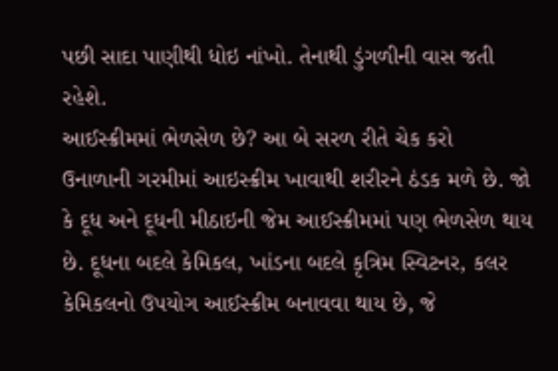પછી સાદા પાણીથી ધોઇ નાંખો. તેનાથી ડુંગળીની વાસ જતી રહેશે.
આઈસ્ક્રીમમાં ભેળસેળ છે? આ બે સરળ રીતે ચેક કરો
ઉનાળાની ગરમીમાં આઇસ્ક્રીમ ખાવાથી શરીરને ઠંડક મળે છે. જો કે દૂધ અને દૂધની મીઠાઇની જેમ આઈસ્ક્રીમમાં પણ ભેળસેળ થાય છે. દૂધના બદલે કેમિકલ, ખાંડના બદલે કૃત્રિમ સ્વિટનર, કલર કેમિકલનો ઉપયોગ આઈસ્ક્રીમ બનાવવા થાય છે, જે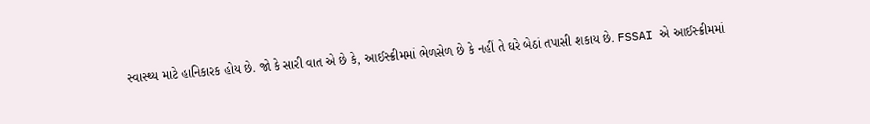સ્વાસ્થ્ય માટે હાનિકારક હોય છે. જો કે સારી વાત એ છે કે, આઈસ્ક્રીમમાં ભેળસેળ છે કે નહીં તે ઘરે બેઠાં તપાસી શકાય છે. FSSAI એ આઈસ્ક્રીમમાં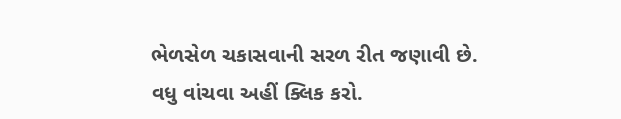ભેળસેળ ચકાસવાની સરળ રીત જણાવી છે. વધુ વાંચવા અહીં ક્લિક કરો.